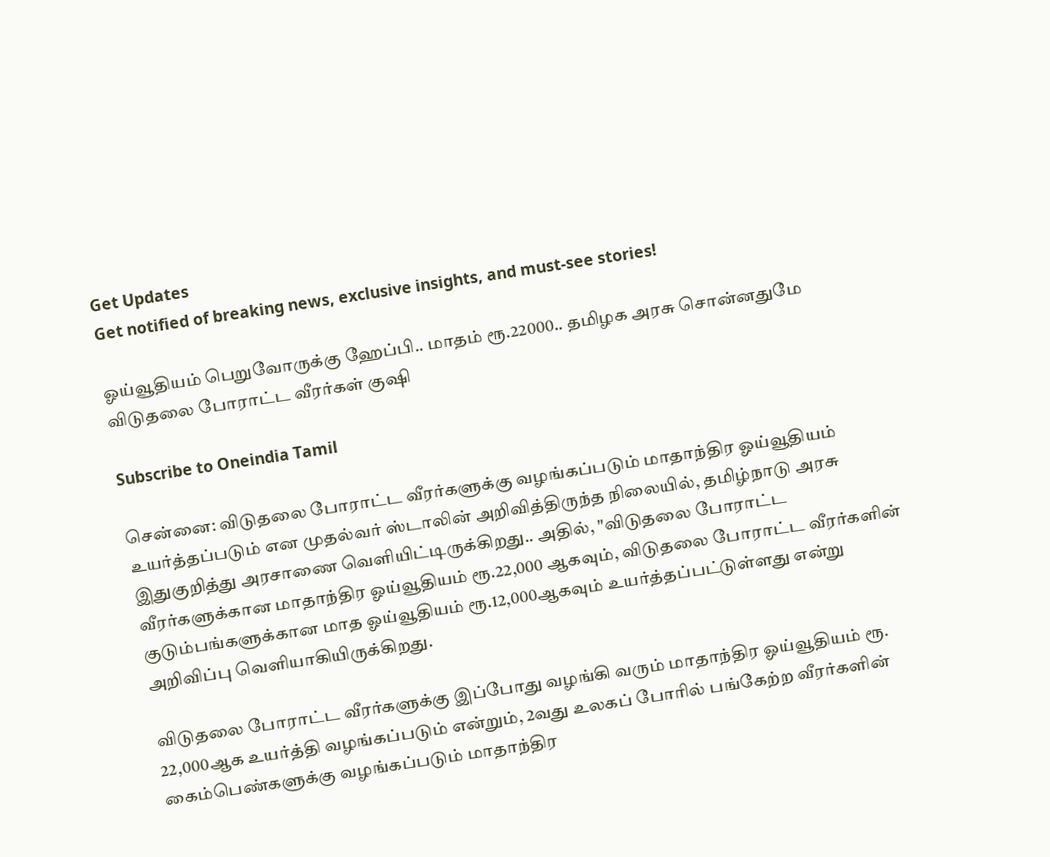Get Updates
Get notified of breaking news, exclusive insights, and must-see stories!

ஓய்வூதியம் பெறுவோருக்கு ஹேப்பி.. மாதம் ரூ.22000.. தமிழக அரசு சொன்னதுமே விடுதலை போராட்ட வீரர்கள் குஷி

Subscribe to Oneindia Tamil

சென்னை: விடுதலை போராட்ட வீரர்களுக்கு வழங்கப்படும் மாதாந்திர ஓய்வூதியம் உயர்த்தப்படும் என முதல்வர் ஸ்டாலின் அறிவித்திருந்த நிலையில், தமிழ்நாடு அரசு இதுகுறித்து அரசாணை வெளியிட்டிருக்கிறது.. அதில், "விடுதலை போராட்ட வீரர்களுக்கான மாதாந்திர ஓய்வூதியம் ரூ.22,000 ஆகவும், விடுதலை போராட்ட வீரர்களின் குடும்பங்களுக்கான மாத ஓய்வூதியம் ரூ.12,000ஆகவும் உயர்த்தப்பட்டுள்ளது என்று அறிவிப்பு வெளியாகியிருக்கிறது.

விடுதலை போராட்ட வீரர்களுக்கு இப்போது வழங்கி வரும் மாதாந்திர ஓய்வூதியம் ரூ. 22,000ஆக உயர்த்தி வழங்கப்படும் என்றும், 2வது உலகப் போரில் பங்கேற்ற வீரர்களின் கைம்பெண்களுக்கு வழங்கப்படும் மாதாந்திர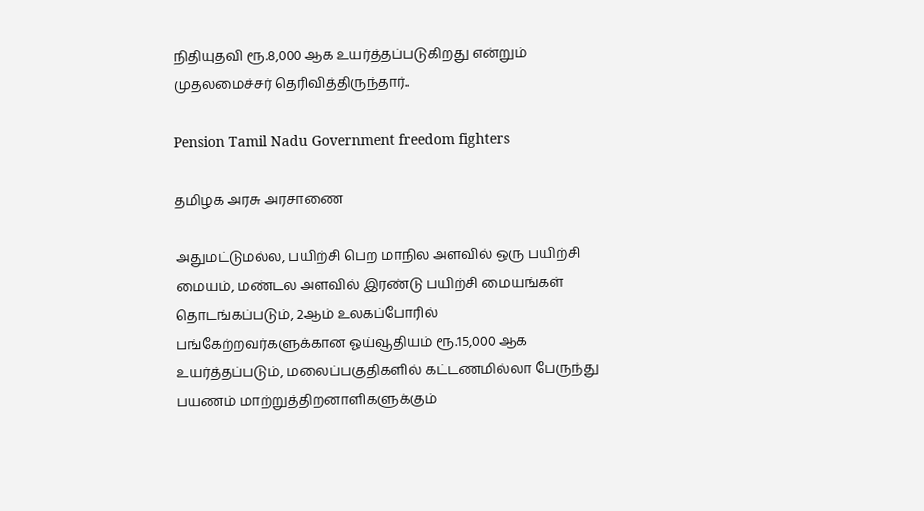நிதியுதவி ரூ.8,000 ஆக உயர்த்தப்படுகிறது என்றும் முதலமைச்சர் தெரிவித்திருந்தார்..

Pension Tamil Nadu Government freedom fighters

தமிழக அரசு அரசாணை

அதுமட்டுமல்ல, பயிற்சி பெற மாநில அளவில் ஒரு பயிற்சி மையம், மண்டல அளவில் இரண்டு பயிற்சி மையங்கள் தொடங்கப்படும், 2ஆம் உலகப்போரில் பங்கேற்றவர்களுக்கான ஓய்வூதியம் ரூ.15,000 ஆக உயர்த்தப்படும், மலைப்பகுதிகளில் கட்டணமில்லா பேருந்து பயணம் மாற்றுத்திறனாளிகளுக்கும்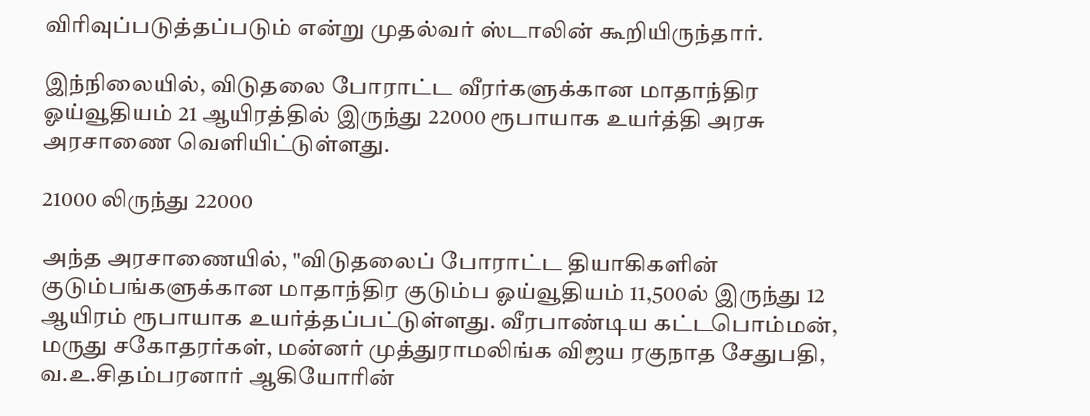விரிவுப்படுத்தப்படும் என்று முதல்வர் ஸ்டாலின் கூறியிருந்தார்.

இந்நிலையில், விடுதலை போராட்ட வீரர்களுக்கான மாதாந்திர ஓய்வூதியம் 21 ஆயிரத்தில் இருந்து 22000 ரூபாயாக உயர்த்தி அரசு அரசாணை வெளியிட்டுள்ளது.

21000 லிருந்து 22000

அந்த அரசாணையில், "விடுதலைப் போராட்ட தியாகிகளின் குடும்பங்களுக்கான மாதாந்திர குடும்ப ஓய்வூதியம் 11,500ல் இருந்து 12 ஆயிரம் ரூபாயாக உயர்த்தப்பட்டுள்ளது. வீரபாண்டிய கட்டபொம்மன், மருது சகோதரர்கள், மன்னர் முத்துராமலிங்க விஜய ரகுநாத சேதுபதி, வ.உ.சிதம்பரனார் ஆகியோரின்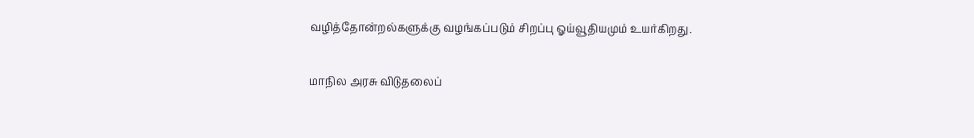வழித்தோன்றல்களுக்கு வழங்கப்படும் சிறப்பு ஓய்வூதியமும் உயர்கிறது.

மாநில அரசு விடுதலைப்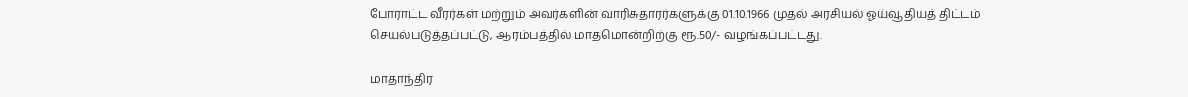போராட்ட வீரர்கள் மற்றும் அவர்களின் வாரிசுதாரர்களுக்கு 01.10.1966 முதல் அரசியல் ஓய்வூதியத் திட்டம் செயல்படுத்தப்பட்டு, ஆரம்பத்தில் மாதமொன்றிற்கு ரூ.50/- வழங்கப்பட்டது.

மாதாந்திர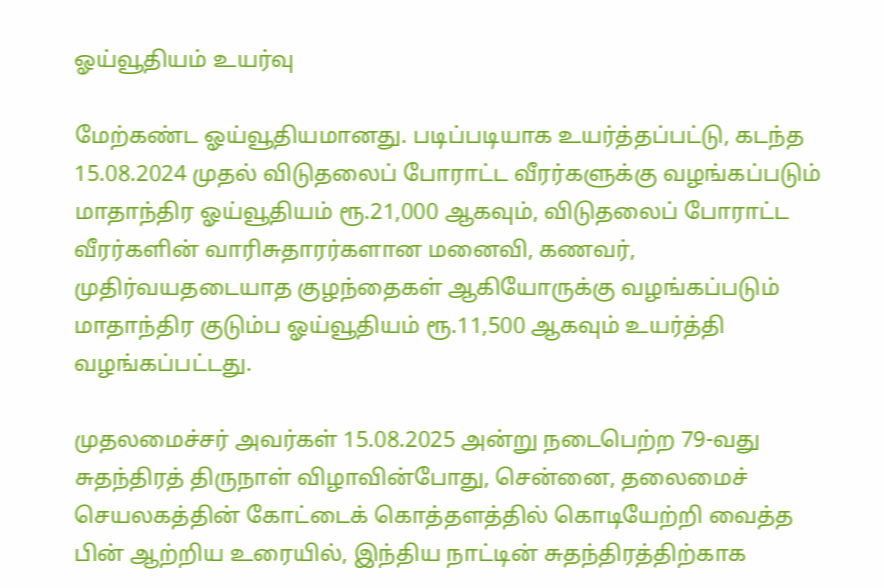ஓய்வூதியம் உயர்வு

மேற்கண்ட ஓய்வூதியமானது. படிப்படியாக உயர்த்தப்பட்டு, கடந்த 15.08.2024 முதல் விடுதலைப் போராட்ட வீரர்களுக்கு வழங்கப்படும் மாதாந்திர ஓய்வூதியம் ரூ.21,000 ஆகவும், விடுதலைப் போராட்ட வீரர்களின் வாரிசுதாரர்களான மனைவி, கணவர், முதிர்வயதடையாத குழந்தைகள் ஆகியோருக்கு வழங்கப்படும் மாதாந்திர குடும்ப ஓய்வூதியம் ரூ.11,500 ஆகவும் உயர்த்தி வழங்கப்பட்டது.

முதலமைச்சர் அவர்கள் 15.08.2025 அன்று நடைபெற்ற 79-வது சுதந்திரத் திருநாள் விழாவின்போது, சென்னை, தலைமைச் செயலகத்தின் கோட்டைக் கொத்தளத்தில் கொடியேற்றி வைத்த பின் ஆற்றிய உரையில், இந்திய நாட்டின் சுதந்திரத்திற்காக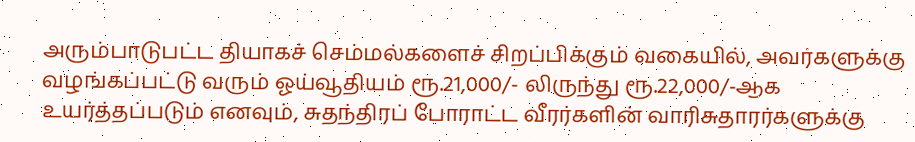அரும்பாடுபட்ட தியாகச் செம்மல்களைச் சிறப்பிக்கும் வகையில், அவர்களுக்கு வழங்கப்பட்டு வரும் ஓய்வூதியம் ரூ.21,000/- லிருந்து ரூ.22,000/-ஆக உயர்த்தப்படும் எனவும், சுதந்திரப் போராட்ட வீரர்களின் வாரிசுதாரர்களுக்கு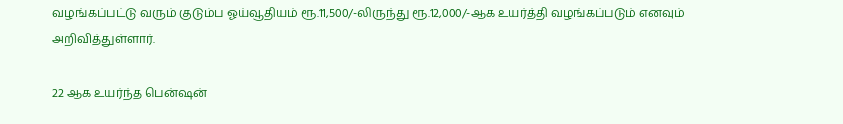வழங்கப்பட்டு வரும் குடும்ப ஓய்வூதியம் ரூ.11,500/-லிருந்து ரூ.12,000/-ஆக உயர்த்தி வழங்கப்படும் எனவும் அறிவித்துள்ளார்.

22 ஆக உயர்ந்த பென்ஷன்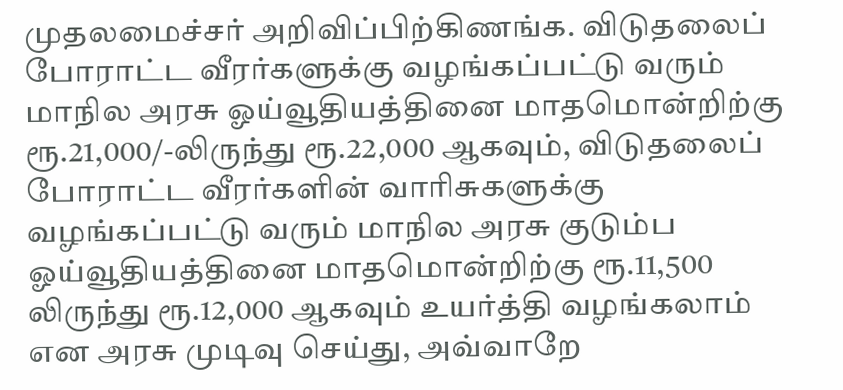முதலமைச்சர் அறிவிப்பிற்கிணங்க. விடுதலைப் போராட்ட வீரர்களுக்கு வழங்கப்பட்டு வரும் மாநில அரசு ஓய்வூதியத்தினை மாதமொன்றிற்கு ரூ.21,000/-லிருந்து ரூ.22,000 ஆகவும், விடுதலைப் போராட்ட வீரர்களின் வாரிசுகளுக்கு வழங்கப்பட்டு வரும் மாநில அரசு குடும்ப ஓய்வூதியத்தினை மாதமொன்றிற்கு ரூ.11,500 லிருந்து ரூ.12,000 ஆகவும் உயர்த்தி வழங்கலாம் என அரசு முடிவு செய்து, அவ்வாறே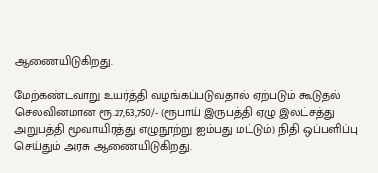ஆணையிடுகிறது.

மேற்கண்டவாறு உயர்த்தி வழங்கப்படுவதால் ஏற்படும் கூடுதல் செலவினமான ரூ.27,63,750/- (ரூபாய் இருபத்தி ஏழு இலட்சத்து அறுபத்தி மூவாயிரத்து எழுநூற்று ஐம்பது மட்டும்) நிதி ஒப்பளிப்பு செய்தும் அரசு ஆணையிடுகிறது.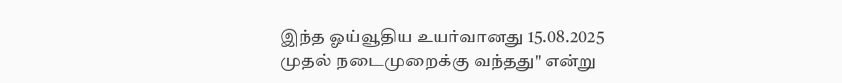இந்த ஓய்வூதிய உயர்வானது 15.08.2025 முதல் நடைமுறைக்கு வந்தது" என்று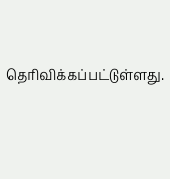தெரிவிக்கப்பட்டுள்ளது.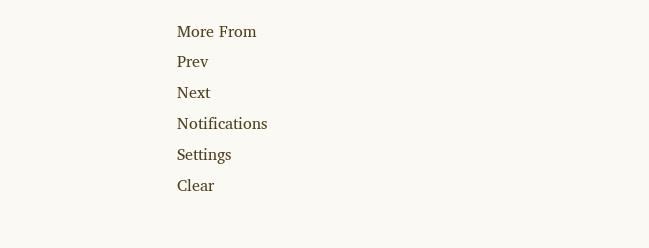More From
Prev
Next
Notifications
Settings
Clear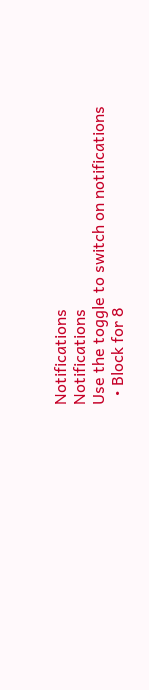Notifications
Notifications
Use the toggle to switch on notifications
  • Block for 8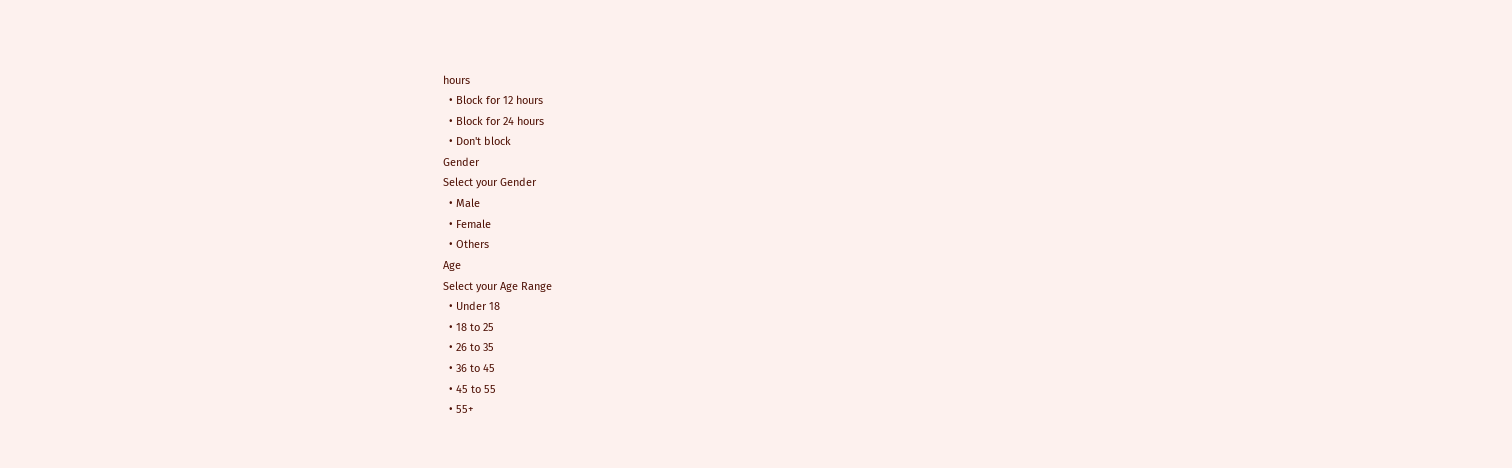hours
  • Block for 12 hours
  • Block for 24 hours
  • Don't block
Gender
Select your Gender
  • Male
  • Female
  • Others
Age
Select your Age Range
  • Under 18
  • 18 to 25
  • 26 to 35
  • 36 to 45
  • 45 to 55
  • 55+